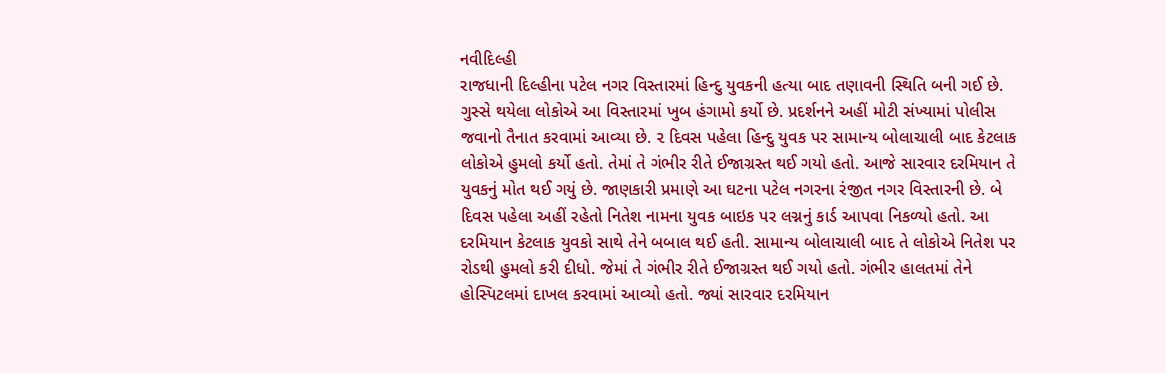નવીદિલ્હી
રાજધાની દિલ્હીના પટેલ નગર વિસ્તારમાં હિન્દુ યુવકની હત્યા બાદ તણાવની સ્થિતિ બની ગઈ છે. ગુસ્સે થયેલા લોકોએ આ વિસ્તારમાં ખુબ હંગામો કર્યો છે. પ્રદર્શનને અહીં મોટી સંખ્યામાં પોલીસ જવાનો તૈનાત કરવામાં આવ્યા છે. ૨ દિવસ પહેલા હિન્દુ યુવક પર સામાન્ય બોલાચાલી બાદ કેટલાક લોકોએ હુમલો કર્યો હતો. તેમાં તે ગંભીર રીતે ઈજાગ્રસ્ત થઈ ગયો હતો. આજે સારવાર દરમિયાન તે યુવકનું મોત થઈ ગયું છે. જાણકારી પ્રમાણે આ ઘટના પટેલ નગરના રંજીત નગર વિસ્તારની છે. બે દિવસ પહેલા અહીં રહેતો નિતેશ નામના યુવક બાઇક પર લગ્નનું કાર્ડ આપવા નિકળ્યો હતો. આ દરમિયાન કેટલાક યુવકો સાથે તેને બબાલ થઈ હતી. સામાન્ય બોલાચાલી બાદ તે લોકોએ નિતેશ પર રોડથી હુમલો કરી દીધો. જેમાં તે ગંભીર રીતે ઈજાગ્રસ્ત થઈ ગયો હતો. ગંભીર હાલતમાં તેને હોસ્પિટલમાં દાખલ કરવામાં આવ્યો હતો. જ્યાં સારવાર દરમિયાન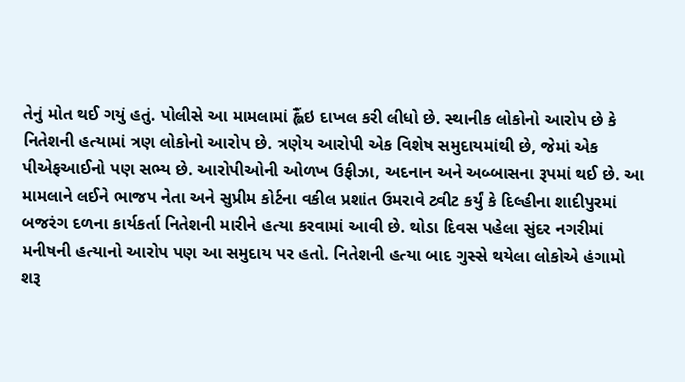તેનું મોત થઈ ગયું હતું. પોલીસે આ મામલામાં હ્લૈંઇ દાખલ કરી લીધો છે. સ્થાનીક લોકોનો આરોપ છે કે નિતેશની હત્યામાં ત્રણ લોકોનો આરોપ છે. ત્રણેય આરોપી એક વિશેષ સમુદાયમાંથી છે, જેમાં એક પીએફઆઈનો પણ સભ્ય છે. આરોપીઓની ઓળખ ઉફીઝા, અદનાન અને અબ્બાસના રૂપમાં થઈ છે. આ મામલાને લઈને ભાજપ નેતા અને સુપ્રીમ કોર્ટના વકીલ પ્રશાંત ઉમરાવે ટ્વીટ કર્યું કે દિલ્હીના શાદીપુરમાં બજરંગ દળના કાર્યકર્તા નિતેશની મારીને હત્યા કરવામાં આવી છે. થોડા દિવસ પહેલા સુંદર નગરીમાં મનીષની હત્યાનો આરોપ પણ આ સમુદાય પર હતો. નિતેશની હત્યા બાદ ગુસ્સે થયેલા લોકોએ હંગામો શરૂ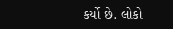કર્યો છે. લોકો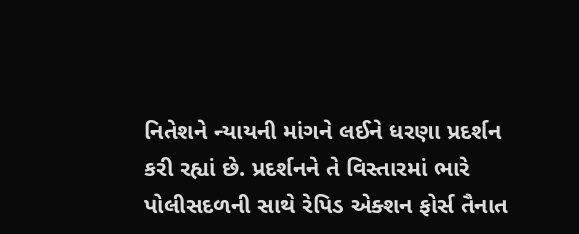નિતેશને ન્યાયની માંગને લઈને ધરણા પ્રદર્શન કરી રહ્યાં છે. પ્રદર્શનને તે વિસ્તારમાં ભારે પોલીસદળની સાથે રેપિડ એક્શન ફોર્સ તૈનાત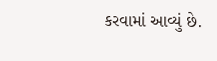કરવામાં આવ્યું છે.